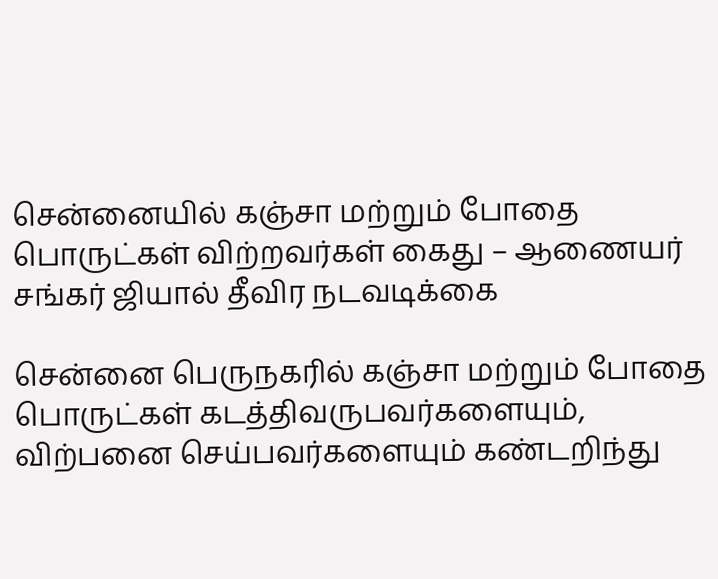சென்னையில் கஞ்சா மற்றும் போதை பொருட்கள் விற்றவர்கள் கைது – ஆணையர் சங்கர் ஜியால் தீவிர நடவடிக்கை

சென்னை பெருநகரில் கஞ்சா மற்றும் போதை பொருட்கள் கடத்திவருபவர்களையும், விற்பனை செய்பவர்களையும் கண்டறிந்து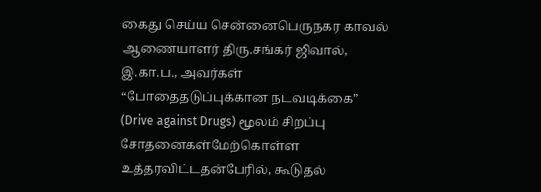கைது செய்ய சென்னைபெருநகர காவல் ஆணையாளர் திரு.சங்கர் ஜிவால், இ.கா.ப., அவர்கள் “போதைதடுப்புக்கான நடவடிக்கை” (Drive against Drugs) மூலம் சிறப்பு சோதனைகள்மேற்கொள்ள உத்தரவிட்டதன்பேரில், கூடுதல்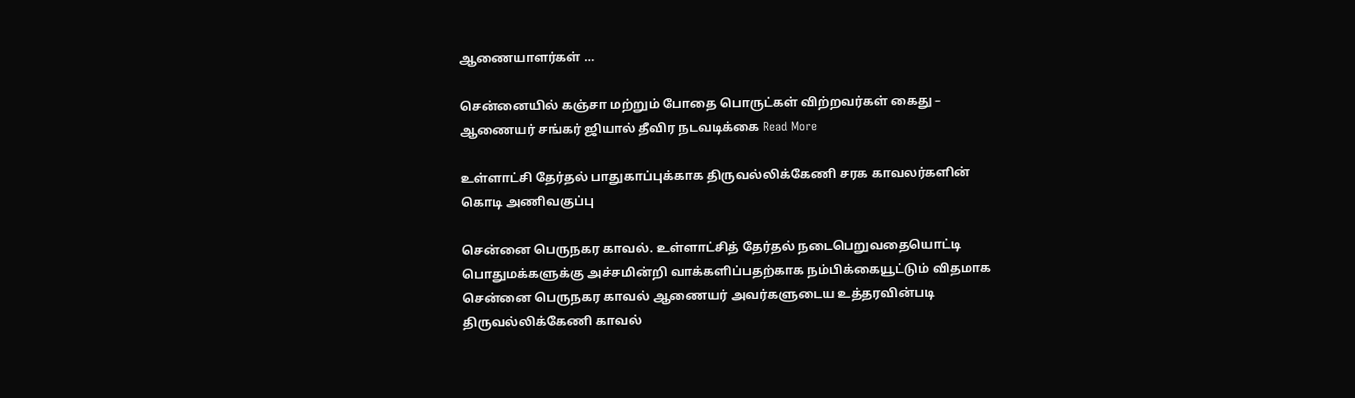ஆணையாளர்கள் …

சென்னையில் கஞ்சா மற்றும் போதை பொருட்கள் விற்றவர்கள் கைது – ஆணையர் சங்கர் ஜியால் தீவிர நடவடிக்கை Read More

உள்ளாட்சி தேர்தல் பாதுகாப்புக்காக திருவல்லிக்கேணி சரக காவலர்களின் கொடி அணிவகுப்பு

சென்னை பெருநகர காவல். உள்ளாட்சித் தேர்தல் நடைபெறுவதையொட்டி பொதுமக்களுக்கு அச்சமின்றி வாக்களிப்பதற்காக நம்பிக்கையூட்டும் விதமாக சென்னை பெருநகர காவல் ஆணையர் அவர்களுடைய உத்தரவின்படி திருவல்லிக்கேணி காவல்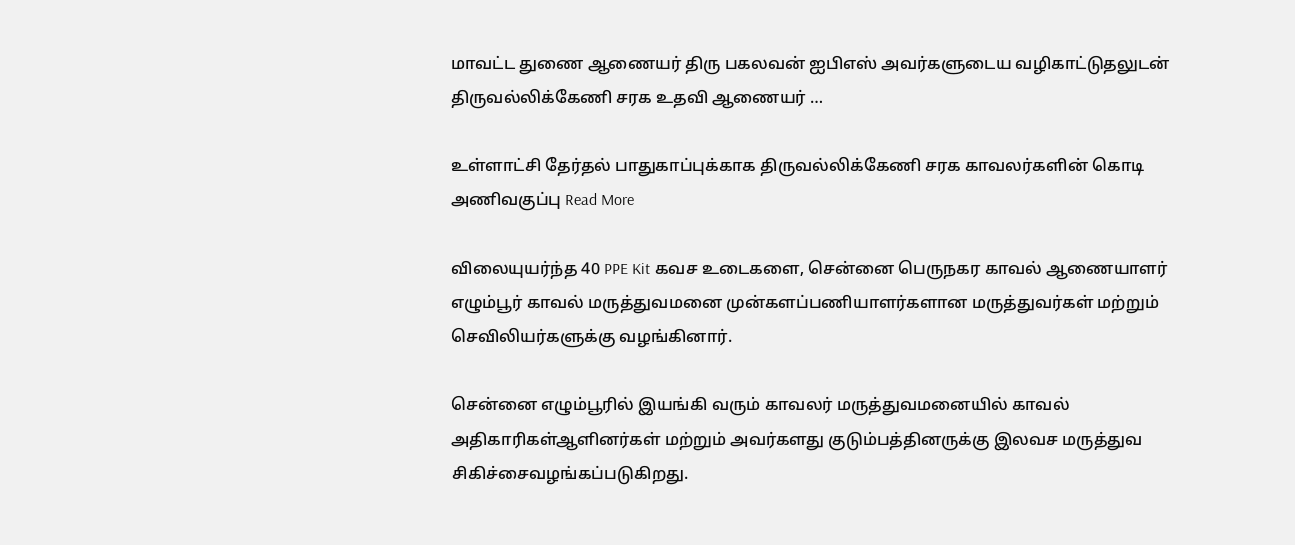மாவட்ட துணை ஆணையர் திரு பகலவன் ஐபிஎஸ் அவர்களுடைய வழிகாட்டுதலுடன் திருவல்லிக்கேணி சரக உதவி ஆணையர் …

உள்ளாட்சி தேர்தல் பாதுகாப்புக்காக திருவல்லிக்கேணி சரக காவலர்களின் கொடி அணிவகுப்பு Read More

விலையுயர்ந்த 40 PPE Kit கவச உடைகளை, சென்னை பெருநகர காவல் ஆணையாளர் எழும்பூர் காவல் மருத்துவமனை முன்களப்பணியாளர்களான மருத்துவர்கள் மற்றும் செவிலியர்களுக்கு வழங்கினார்.

சென்னை எழும்பூரில் இயங்கி வரும் காவலர் மருத்துவமனையில் காவல் அதிகாரிகள்ஆளினர்கள் மற்றும் அவர்களது குடும்பத்தினருக்கு இலவச மருத்துவ சிகிச்சைவழங்கப்படுகிறது.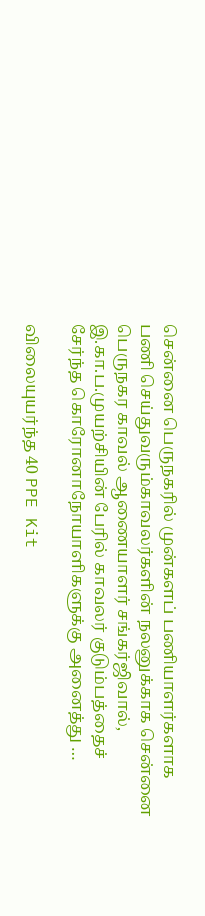சென்னை பெருநகரில் முன்களப் பணியாளர்களாக பணி செய்துவரும்காவலர்களின் நலனுக்காக சென்னை பெருநகர காவல் ஆணையாளர் சங்கர்ஜிவால், இ.கா.ப.முயற்சியின் பேரில் காவலர் குடும்பத்தைச் சேர்ந்த கொரோனாநோயாளிகளுக்கு அனைத்து …

விலையுயர்ந்த 40 PPE Kit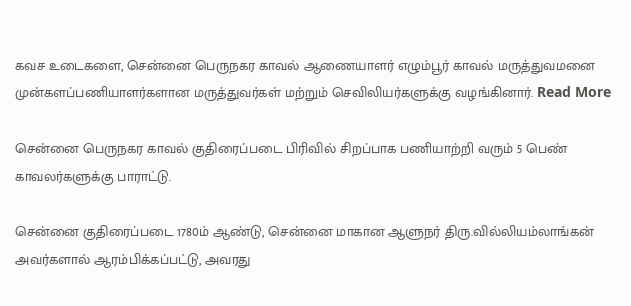கவச உடைகளை, சென்னை பெருநகர காவல் ஆணையாளர் எழும்பூர் காவல் மருத்துவமனை முன்களப்பணியாளர்களான மருத்துவர்கள் மற்றும் செவிலியர்களுக்கு வழங்கினார். Read More

சென்னை பெருநகர காவல் குதிரைப்படை பிரிவில் சிறப்பாக பணியாற்றி வரும் 5 பெண் காவலர்களுக்கு பாராட்டு.

சென்னை குதிரைப்படை 1780ம் ஆண்டு, சென்னை மாகான ஆளுநர் திரு.வில்லியம்லாங்கன் அவர்களால் ஆரம்பிக்கப்பட்டு, அவரது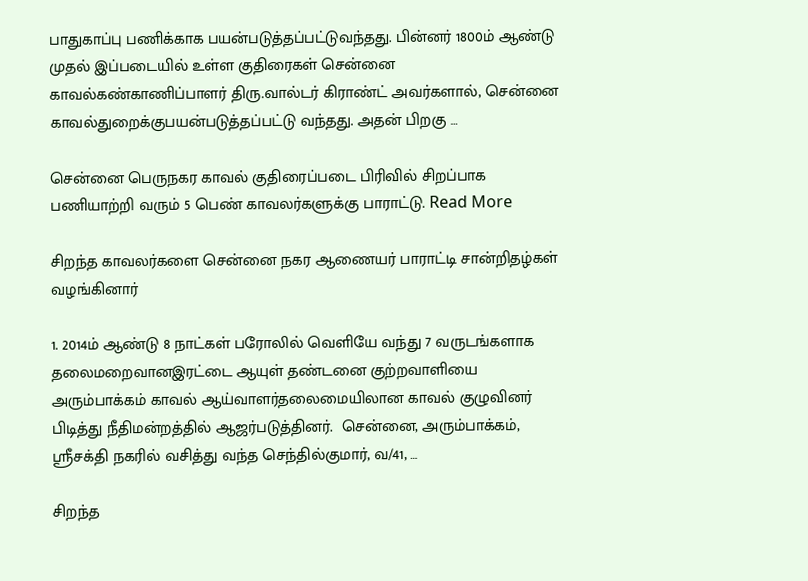பாதுகாப்பு பணிக்காக பயன்படுத்தப்பட்டுவந்தது. பின்னர் 1800ம் ஆண்டு முதல் இப்படையில் உள்ள குதிரைகள் சென்னை காவல்கண்காணிப்பாளர் திரு.வால்டர் கிராண்ட் அவர்களால், சென்னை காவல்துறைக்குபயன்படுத்தப்பட்டு வந்தது. அதன் பிறகு …

சென்னை பெருநகர காவல் குதிரைப்படை பிரிவில் சிறப்பாக பணியாற்றி வரும் 5 பெண் காவலர்களுக்கு பாராட்டு. Read More

சிறந்த காவலர்களை சென்னை நகர ஆணையர் பாராட்டி சான்றிதழ்கள் வழங்கினார்

1. 2014ம் ஆண்டு 8 நாட்கள் பரோலில் வெளியே வந்து 7 வருடங்களாக தலைமறைவானஇரட்டை ஆயுள் தண்டனை குற்றவாளியை அரும்பாக்கம் காவல் ஆய்வாளர்தலைமையிலான காவல் குழுவினர் பிடித்து நீதிமன்றத்தில் ஆஜர்படுத்தினர்.  சென்னை, அரும்பாக்கம், ஶ்ரீசக்தி நகரில் வசித்து வந்த செந்தில்குமார், வ/41, …

சிறந்த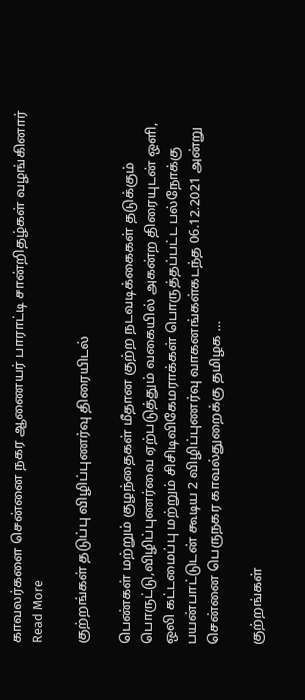காவலர்களை சென்னை நகர ஆணையர் பாராட்டி சான்றிதழ்கள் வழங்கினார் Read More

குற்றங்கள் தடுப்பு விழிப்புணர்வு திரையிடல்

பெண்கள் மற்றும் குழந்தைகள் மீதான குற்ற நடவடிக்கைகள் தடுக்கும் பொருட்டு,விழிப்புணர்வை ஏற்படுத்தும் வகையில் அகன்ற திரையுடன் ஒளி, ஒலி கட்டமைப்பு மற்றும் சிசிடிவிகேமராக்கள் பொருத்தப்பட்ட பல்நோக்கு பயன்பாட்டுடன் கூடிய 2 விழிப்புணர்வு வாகனங்கள்கடந்த 06.12.2021 அன்று சென்னை பெருநகர காவல்துறைக்கு தமிழக …

குற்றங்கள்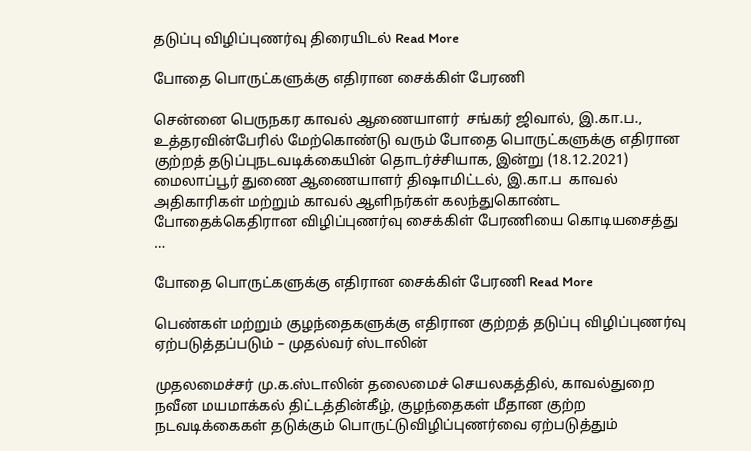தடுப்பு விழிப்புணர்வு திரையிடல் Read More

போதை பொருட்களுக்கு எதிரான சைக்கிள் பேரணி

சென்னை பெருநகர காவல் ஆணையாளர்  சங்கர் ஜிவால், இ.கா.ப.,  உத்தரவின்பேரில் மேற்கொண்டு வரும் போதை பொருட்களுக்கு எதிரான குற்றத் தடுப்புநடவடிக்கையின் தொடர்ச்சியாக, இன்று (18.12.2021) மைலாப்பூர் துணை ஆணையாளர் திஷாமிட்டல், இ.கா.ப  காவல் அதிகாரிகள் மற்றும் காவல் ஆளிநர்கள் கலந்துகொண்ட போதைக்கெதிரான விழிப்புணர்வு சைக்கிள் பேரணியை கொடியசைத்து …

போதை பொருட்களுக்கு எதிரான சைக்கிள் பேரணி Read More

பெண்கள் மற்றும் குழந்தைகளுக்கு எதிரான குற்றத் தடுப்பு விழிப்புணர்வு ஏற்படுத்தப்படும் – முதல்வர் ஸ்டாலின்

முதலமைச்சர் மு.க.ஸ்டாலின் தலைமைச் செயலகத்தில், காவல்துறை நவீன மயமாக்கல் திட்டத்தின்கீழ், குழந்தைகள் மீதான குற்ற நடவடிக்கைகள் தடுக்கும் பொருட்டுவிழிப்புணர்வை ஏற்படுத்தும்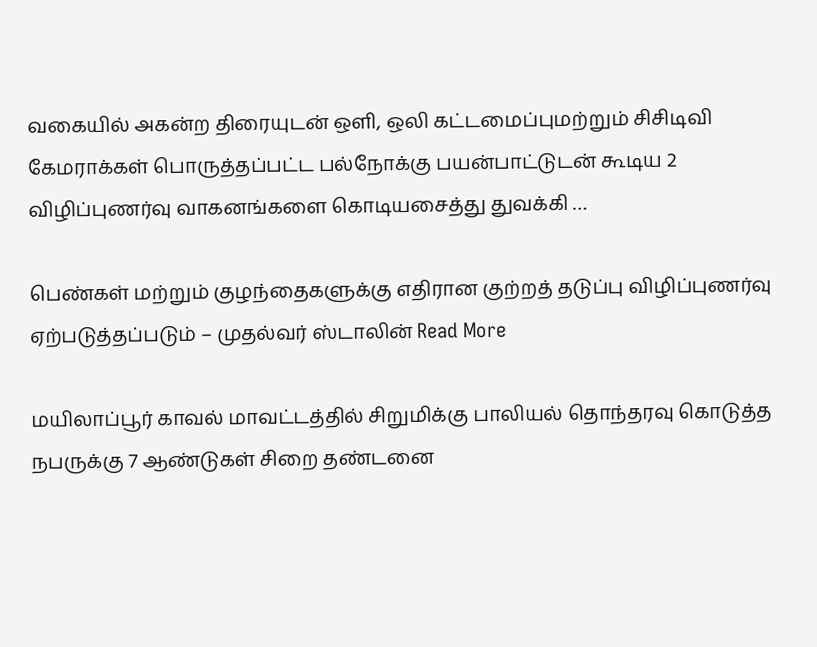வகையில் அகன்ற திரையுடன் ஒளி, ஒலி கட்டமைப்புமற்றும் சிசிடிவி கேமராக்கள் பொருத்தப்பட்ட பல்நோக்கு பயன்பாட்டுடன் கூடிய 2 விழிப்புணர்வு வாகனங்களை கொடியசைத்து துவக்கி …

பெண்கள் மற்றும் குழந்தைகளுக்கு எதிரான குற்றத் தடுப்பு விழிப்புணர்வு ஏற்படுத்தப்படும் – முதல்வர் ஸ்டாலின் Read More

மயிலாப்பூர் காவல் மாவட்டத்தில் சிறுமிக்கு பாலியல் தொந்தரவு கொடுத்த நபருக்கு 7 ஆண்டுகள் சிறை தண்டனை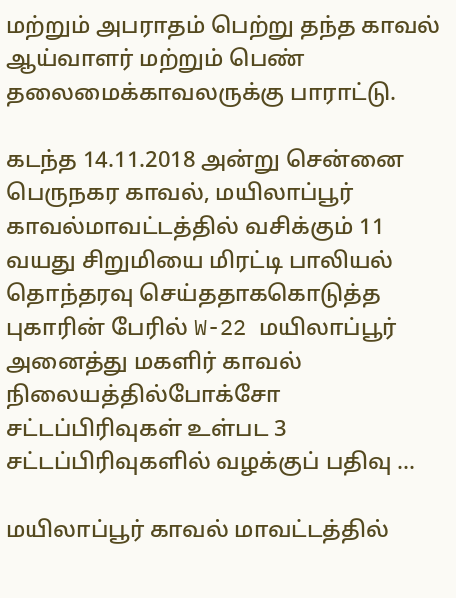மற்றும் அபராதம் பெற்று தந்த காவல் ஆய்வாளர் மற்றும் பெண் தலைமைக்காவலருக்கு பாராட்டு.

கடந்த 14.11.2018 அன்று சென்னை பெருநகர காவல், மயிலாப்பூர் காவல்மாவட்டத்தில் வசிக்கும் 11 வயது சிறுமியை மிரட்டி பாலியல் தொந்தரவு செய்ததாககொடுத்த புகாரின் பேரில் W-22 மயிலாப்பூர் அனைத்து மகளிர் காவல் நிலையத்தில்போக்சோ சட்டப்பிரிவுகள் உள்பட 3 சட்டப்பிரிவுகளில் வழக்குப் பதிவு …

மயிலாப்பூர் காவல் மாவட்டத்தில்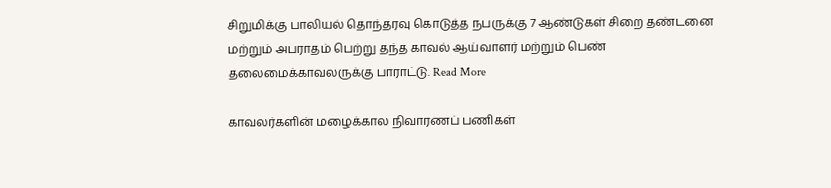சிறுமிக்கு பாலியல் தொந்தரவு கொடுத்த நபருக்கு 7 ஆண்டுகள் சிறை தண்டனை மற்றும் அபராதம் பெற்று தந்த காவல் ஆய்வாளர் மற்றும் பெண் தலைமைக்காவலருக்கு பாராட்டு. Read More

காவலர்களின் மழைக்கால நிவாரணப் பணிகள்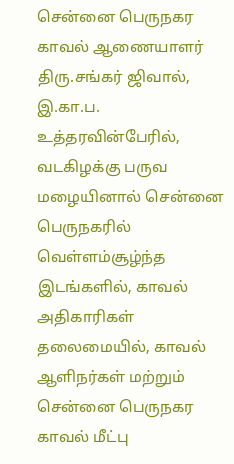சென்னை பெருநகர காவல் ஆணையாளர் திரு.சங்கர் ஜிவால், இ.கா.ப. உத்தரவின்பேரில், வடகிழக்கு பருவ மழையினால் சென்னை பெருநகரில் வெள்ளம்சூழ்ந்த இடங்களில், காவல் அதிகாரிகள் தலைமையில், காவல் ஆளிநர்கள் மற்றும் சென்னை பெருநகர காவல் மீட்பு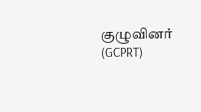குழுவினர் (GCPRT)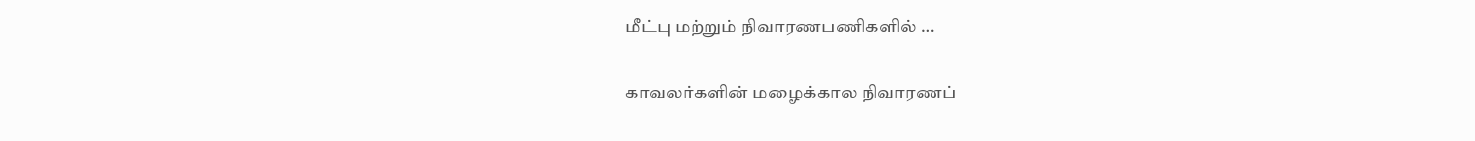மீட்பு மற்றும் நிவாரணபணிகளில் …

காவலர்களின் மழைக்கால நிவாரணப்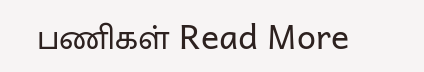பணிகள் Read More